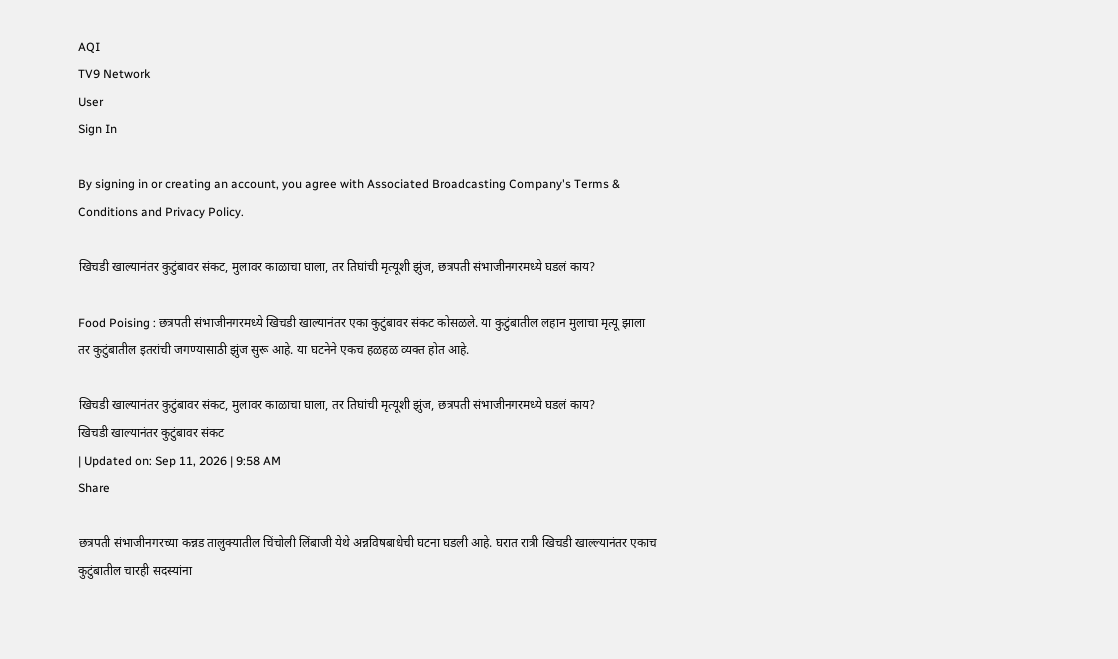AQI
TV9 Network
User
Sign In

By signing in or creating an account, you agree with Associated Broadcasting Company's Terms & Conditions and Privacy Policy.

खिचडी खाल्यानंतर कुटुंबावर संकट, मुलावर काळाचा घाला, तर तिघांची मृत्यूशी झुंज, छत्रपती संभाजीनगरमध्ये घडलं काय?

Food Poising : छत्रपती संभाजीनगरमध्ये खिचडी खाल्यानंतर एका कुटुंबावर संकट कोसळले. या कुटुंबातील लहान मुलाचा मृत्यू झाला तर कुटुंबातील इतरांची जगण्यासाठी झुंज सुरू आहे. या घटनेने एकच हळहळ व्यक्त होत आहे.

खिचडी खाल्यानंतर कुटुंबावर संकट, मुलावर काळाचा घाला, तर तिघांची मृत्यूशी झुंज, छत्रपती संभाजीनगरमध्ये घडलं काय?
खिचडी खाल्यानंतर कुटुंबावर संकट
| Updated on: Sep 11, 2026 | 9:58 AM
Share

छत्रपती संभाजीनगरच्या कन्नड तालुक्यातील चिंचोली लिंबाजी येथे अन्नविषबाधेची घटना घडली आहे. घरात रात्री खिचडी खाल्ल्यानंतर एकाच कुटुंबातील चारही सदस्यांना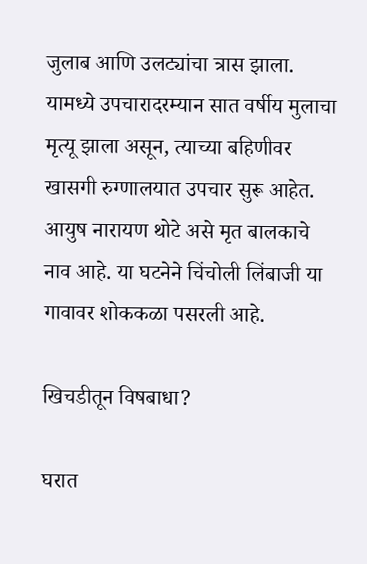जुलाब आणि उलट्यांचा त्रास झाला. यामध्ये उपचारादरम्यान सात वर्षीय मुलाचा मृत्यू झाला असून, त्याच्या बहिणीवर खासगी रुग्णालयात उपचार सुरू आहेत. आयुष नारायण थोटे असे मृत बालकाचे नाव आहे. या घटनेने चिंचोली लिंबाजी या गावावर शोककळा पसरली आहे.

खिचडीतून विषबाधा?

घरात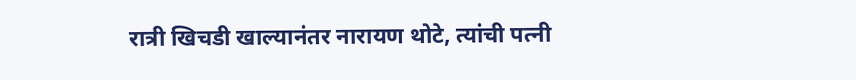रात्री खिचडी खाल्यानंतर नारायण थोटे, त्यांची पत्नी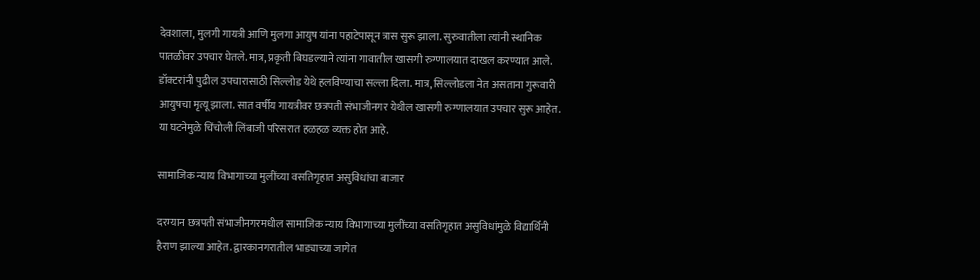देवशाला, मुलगी गायत्री आणि मुलगा आयुष यांना पहाटेपासून त्रास सुरू झाला. सुरुवातीला त्यांनी स्थानिक पातळीवर उपचार घेतले. मात्र, प्रकृती बिघडल्याने त्यांना गावातील खासगी रुग्णालयात दाखल करण्यात आले. डॉक्टरांनी पुढील उपचारासाठी सिल्लोड येथे हलविण्याचा सल्ला दिला. मात्र, सिल्लोडला नेत असताना गुरूवारी आयुषचा मृत्यू झाला. सात वर्षीय गायत्रीवर छत्रपती संभाजीनगर येथील खासगी रुग्णालयात उपचार सुरू आहेत. या घटनेमुळे चिंचोली लिंबाजी परिसरात हळहळ व्यक्त होत आहे.

सामाजिक न्याय विभागाच्या मुलींच्या वसतिगृहात असुविधांचा बाजार

दरम्यान छत्रपती संभाजीनगरमधील सामाजिक न्याय विभागाच्या मुलींच्या वसतिगृहात असुविधांमुळे विद्यार्थिनी हैराण झाल्या आहेत. द्वारकानगरातील भाड्याच्या जागेत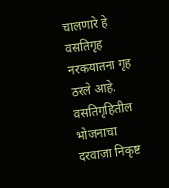चालणारे हे वसतिगृह नरकयातना गृह ठरले आहे. वसतिगृहितील भोजनाचा दरवाजा निकृष्ट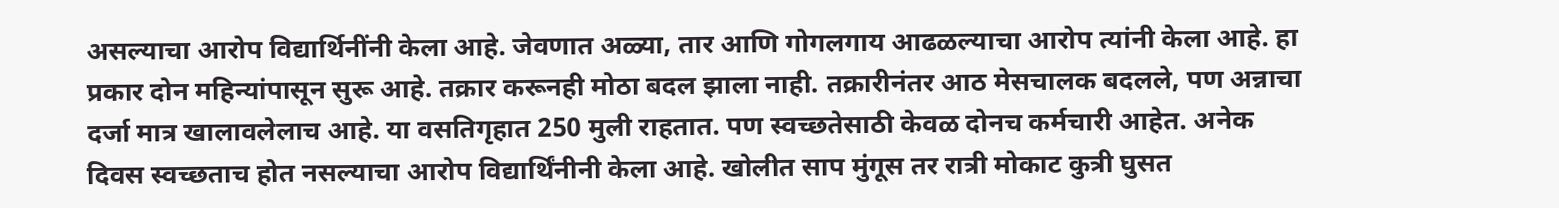असल्याचा आरोप विद्यार्थिनींनी केला आहे. जेवणात अळ्या, तार आणि गोगलगाय आढळल्याचा आरोप त्यांनी केला आहे. हा प्रकार दोन महिन्यांपासून सुरू आहे. तक्रार करूनही मोठा बदल झाला नाही. तक्रारीनंतर आठ मेसचालक बदलले, पण अन्नाचा दर्जा मात्र खालावलेलाच आहे. या वसतिगृहात 250 मुली राहतात. पण स्वच्छतेसाठी केवळ दोनच कर्मचारी आहेत. अनेक दिवस स्वच्छताच होत नसल्याचा आरोप विद्यार्थिंनीनी केला आहे. खोलीत साप मुंगूस तर रात्री मोकाट कुत्री घुसत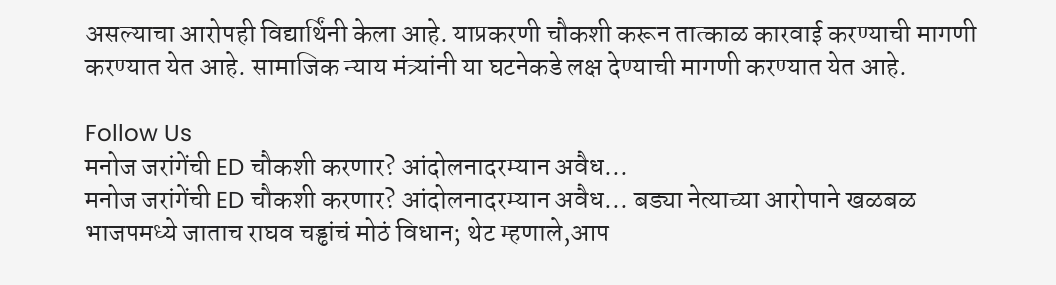असल्याचा आरोपही विद्यार्थिंनी केला आहे. याप्रकरणी चौकशी करून तात्काळ कारवाई करण्याची मागणी करण्यात येत आहे. सामाजिक न्याय मंत्र्यांनी या घटनेकडे लक्ष देण्याची मागणी करण्यात येत आहे.

Follow Us
मनोज जरांगेंची ED चौकशी करणार? आंदोलनादरम्यान अवैध...
मनोज जरांगेंची ED चौकशी करणार? आंदोलनादरम्यान अवैध... बड्या नेत्याच्या आरोपाने खळबळ
भाजपमध्ये जाताच राघव चड्ढांचं मोठं विधान; थेट म्हणाले,आप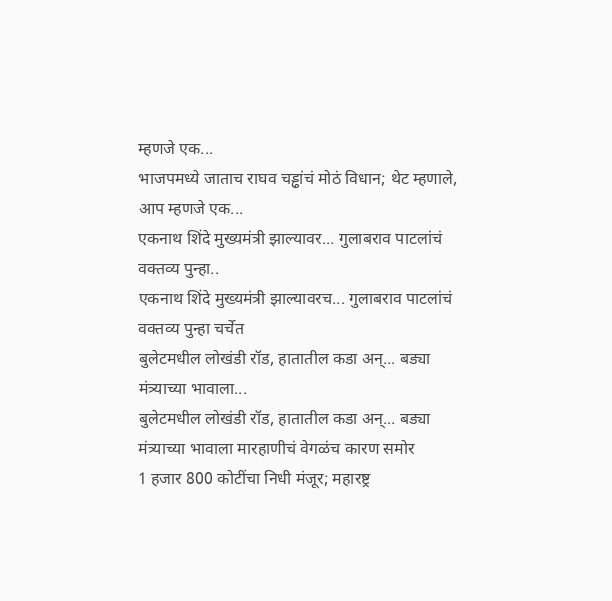म्हणजे एक...
भाजपमध्ये जाताच राघव चड्ढांचं मोठं विधान; थेट म्हणाले, आप म्हणजे एक...
एकनाथ शिंदे मुख्यमंत्री झाल्यावर... गुलाबराव पाटलांचं वक्तव्य पुन्हा..
एकनाथ शिंदे मुख्यमंत्री झाल्यावरच... गुलाबराव पाटलांचं वक्तव्य पुन्हा चर्चेत
बुलेटमधील लोखंडी रॉड, हातातील कडा अन्... बड्या मंत्र्याच्या भावाला...
बुलेटमधील लोखंडी रॉड, हातातील कडा अन्... बड्या मंत्र्याच्या भावाला मारहाणीचं वेगळंच कारण समोर
1 हजार 800 कोटींचा निधी मंजूर; महारष्ट्र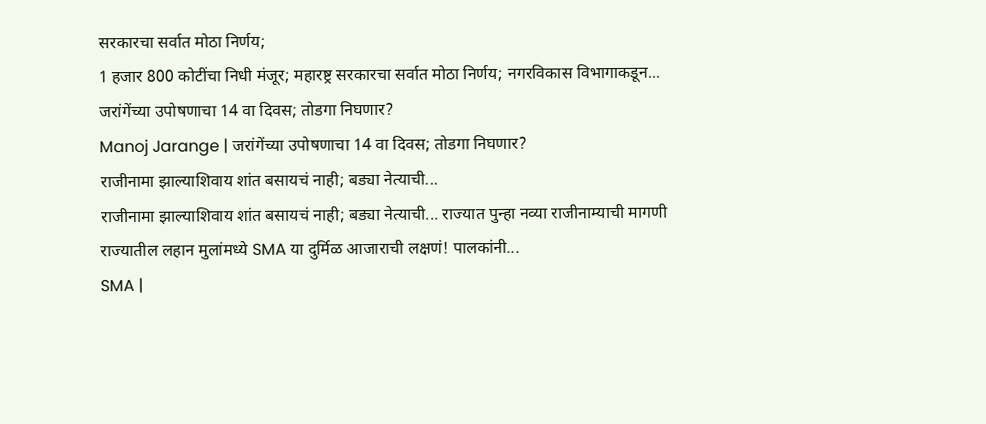सरकारचा सर्वात मोठा निर्णय;
1 हजार 800 कोटींचा निधी मंजूर; महारष्ट्र सरकारचा सर्वात मोठा निर्णय; नगरविकास विभागाकडून...
जरांगेंच्या उपोषणाचा 14 वा दिवस; तोडगा निघणार?
Manoj Jarange | जरांगेंच्या उपोषणाचा 14 वा दिवस; तोडगा निघणार?
राजीनामा झाल्याशिवाय शांत बसायचं नाही; बड्या नेत्याची...
राजीनामा झाल्याशिवाय शांत बसायचं नाही; बड्या नेत्याची... राज्यात पुन्हा नव्या राजीनाम्याची मागणी
राज्यातील लहान मुलांमध्ये SMA या दुर्मिळ आजाराची लक्षणं! पालकांनी...
SMA |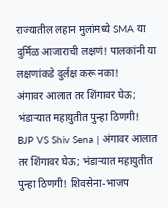राज्यातील लहान मुलांमध्ये SMA या दुर्मिळ आजाराची लक्षणं! पालकांनी या लक्षणांकडे दुर्लक्ष करू नका!
अंगावर आलात तर शिंगावर घेऊ; भंडाऱ्यात महायुतीत पुन्हा ठिणगी!
BJP VS Shiv Sena | अंगावर आलात तर शिंगावर घेऊ; भंडाऱ्यात महायुतीत पुन्हा ठिणगी! शिवसेना-भाजप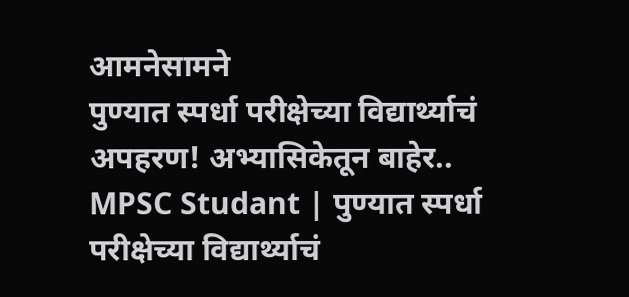आमनेसामने
पुण्यात स्पर्धा परीक्षेच्या विद्यार्थ्याचं अपहरण! अभ्यासिकेतून बाहेर..
MPSC Studant | पुण्यात स्पर्धा परीक्षेच्या विद्यार्थ्याचं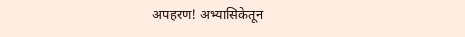अपहरण! अभ्यासिकेतून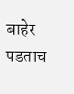बाहेर पडताच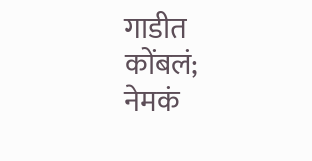गाडीत कोंबलं; नेमकं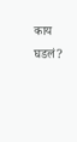काय घडलं?